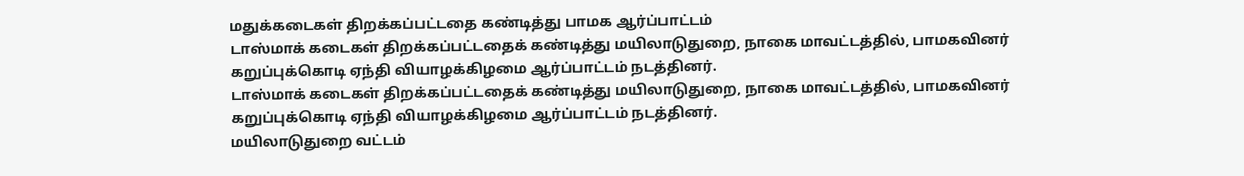மதுக்கடைகள் திறக்கப்பட்டதை கண்டித்து பாமக ஆர்ப்பாட்டம்
டாஸ்மாக் கடைகள் திறக்கப்பட்டதைக் கண்டித்து மயிலாடுதுறை, நாகை மாவட்டத்தில், பாமகவினர் கறுப்புக்கொடி ஏந்தி வியாழக்கிழமை ஆர்ப்பாட்டம் நடத்தினர்.
டாஸ்மாக் கடைகள் திறக்கப்பட்டதைக் கண்டித்து மயிலாடுதுறை, நாகை மாவட்டத்தில், பாமகவினர் கறுப்புக்கொடி ஏந்தி வியாழக்கிழமை ஆர்ப்பாட்டம் நடத்தினர்.
மயிலாடுதுறை வட்டம்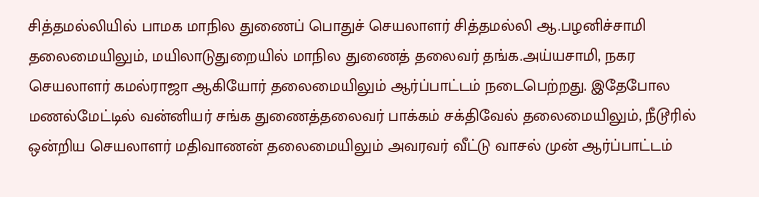சித்தமல்லியில் பாமக மாநில துணைப் பொதுச் செயலாளர் சித்தமல்லி ஆ.பழனிச்சாமி தலைமையிலும், மயிலாடுதுறையில் மாநில துணைத் தலைவர் தங்க.அய்யசாமி, நகர செயலாளர் கமல்ராஜா ஆகியோர் தலைமையிலும் ஆர்ப்பாட்டம் நடைபெற்றது. இதேபோல மணல்மேட்டில் வன்னியர் சங்க துணைத்தலைவர் பாக்கம் சக்திவேல் தலைமையிலும், நீடூரில் ஒன்றிய செயலாளர் மதிவாணன் தலைமையிலும் அவரவர் வீட்டு வாசல் முன் ஆர்ப்பாட்டம்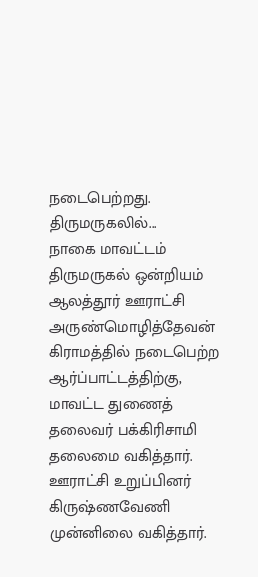நடைபெற்றது.
திருமருகலில்...
நாகை மாவட்டம் திருமருகல் ஒன்றியம் ஆலத்தூர் ஊராட்சி அருண்மொழித்தேவன் கிராமத்தில் நடைபெற்ற ஆர்ப்பாட்டத்திற்கு, மாவட்ட துணைத் தலைவர் பக்கிரிசாமி தலைமை வகித்தார். ஊராட்சி உறுப்பினர் கிருஷ்ணவேணி முன்னிலை வகித்தார்.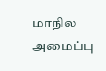மாநில அமைப்பு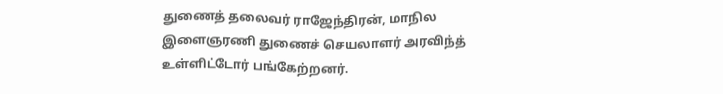துணைத் தலைவர் ராஜேந்திரன், மாநில இளைஞரணி துணைச் செயலாளர் அரவிந்த் உள்ளிட்டோர் பங்கேற்றனர்.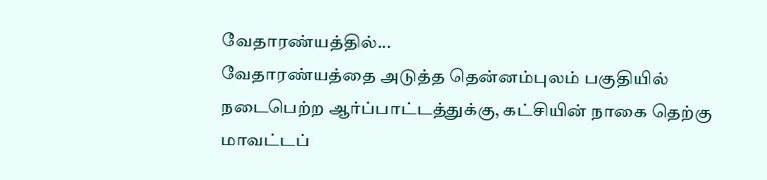வேதாரண்யத்தில்...
வேதாரண்யத்தை அடுத்த தென்னம்புலம் பகுதியில் நடைபெற்ற ஆர்ப்பாட்டத்துக்கு, கட்சியின் நாகை தெற்கு மாவட்டப்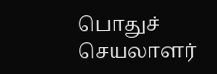பொதுச் செயலாளர்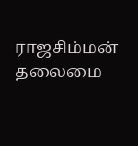ராஜசிம்மன் தலைமை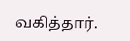வகித்தார்.